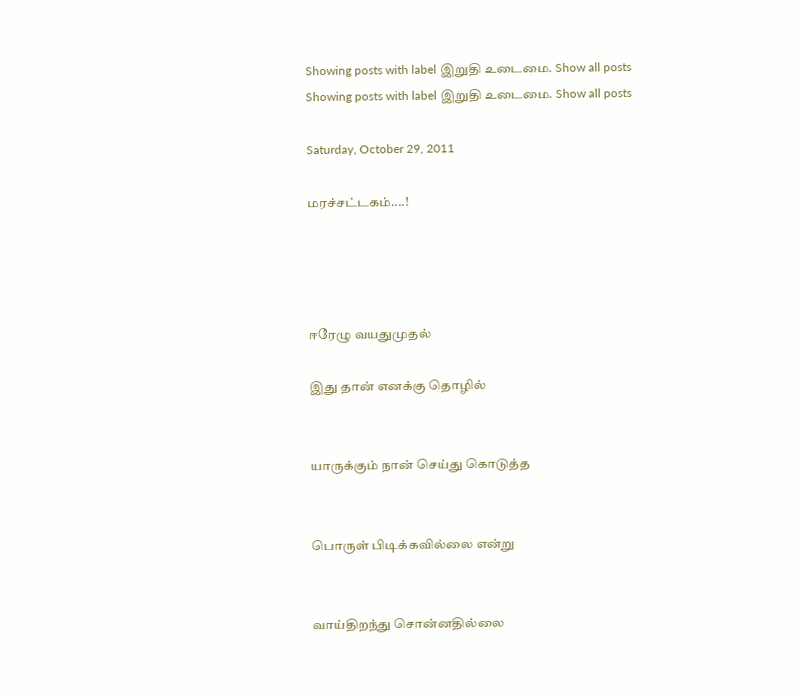Showing posts with label இறுதி உடைமை. Show all posts
Showing posts with label இறுதி உடைமை. Show all posts

Saturday, October 29, 2011

மரச்சட்டகம்....!




ஈரேழு வயதுமுதல்

இது தான் எனக்கு தொழில்


யாருக்கும் நான் செய்து கொடுத்த


பொருள் பிடிக்கவில்லை என்று


வாய்திறந்து சொன்னதில்லை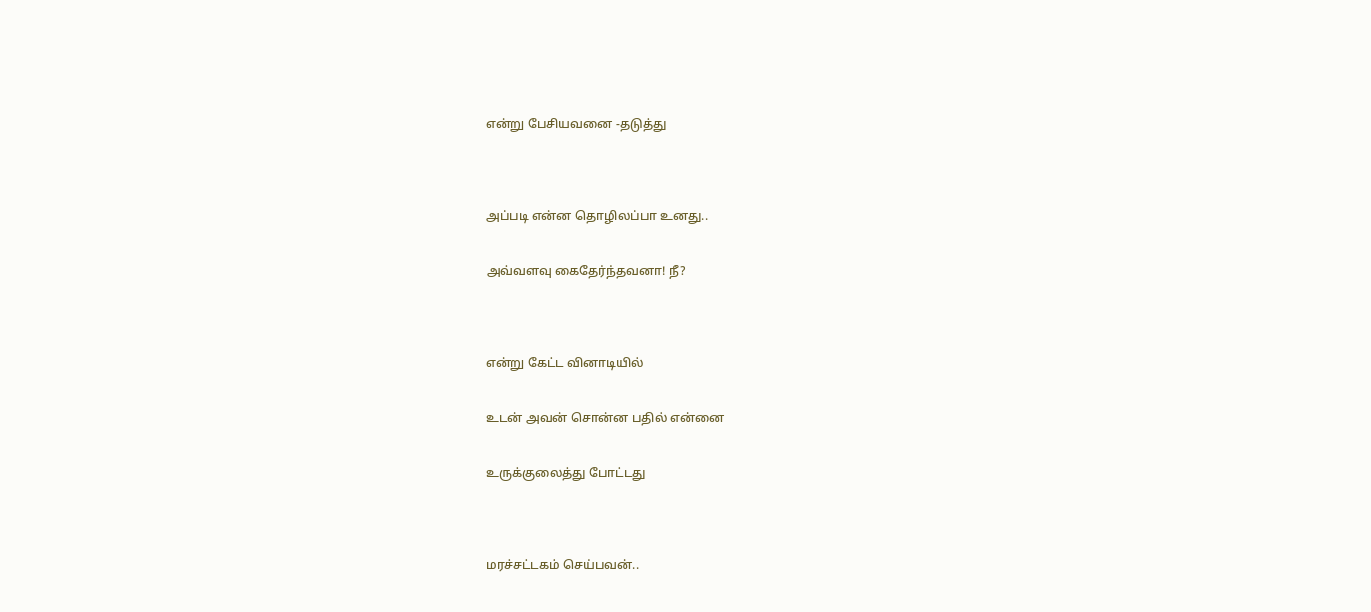என்று பேசியவனை -தடுத்து




அப்படி என்ன தொழிலப்பா உனது..


அவ்வளவு கைதேர்ந்தவனா! நீ?




என்று கேட்ட வினாடியில்


உடன் அவன் சொன்ன பதில் என்னை


உருக்குலைத்து போட்டது




மரச்சட்டகம் செய்பவன்..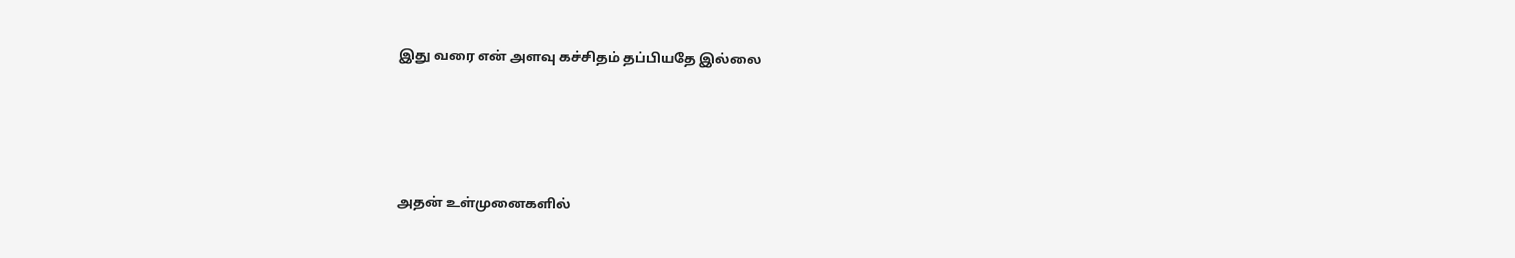இது வரை என் அளவு கச்சிதம் தப்பியதே இல்லை




அதன் உள்முனைகளில்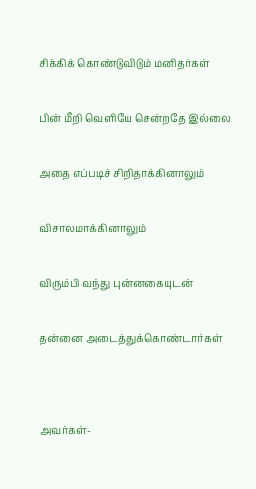சிக்கிக் கொண்டுவிடும் மனிதர்கள்


பின் மீறி வெளியே சென்றதே இல்லை


அதை எப்படிச் சிறிதாக்கினாலும்


விசாலமாக்கினாலும்


விரும்பி வந்து புன்னகையுடன்


தன்னை அடைத்துக்கொண்டார்கள்




அவர்கள்-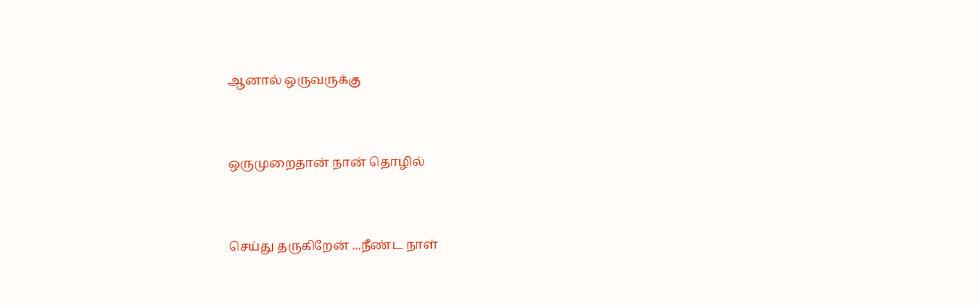ஆனால் ஒருவருக்கு


ஒருமுறைதான் நான் தொழில்


செய்து தருகிறேன் ...நீண்ட நாள்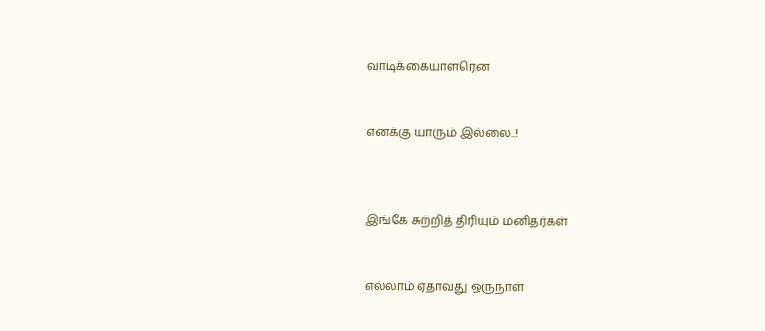வாடிக்கையாளரென


எனக்கு யாரும் இல்லை..!



இங்கே சுற்றித் திரியும் மனிதர்கள்


எல்லாம் ஏதாவது ஒருநாள்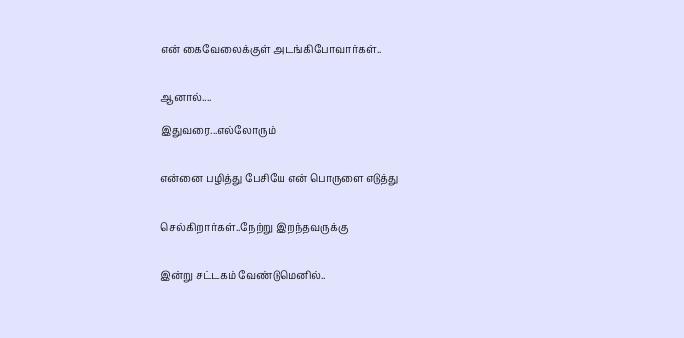என் கைவேலைக்குள் அடங்கிபோவார்கள்..


ஆனால்....

இதுவரை...எல்லோரும்


என்னை பழித்து பேசியே என் பொருளை எடுத்து


செல்கிறார்கள்..நேற்று இறந்தவருக்கு


இன்று சட்டகம் வேண்டுமெனில்..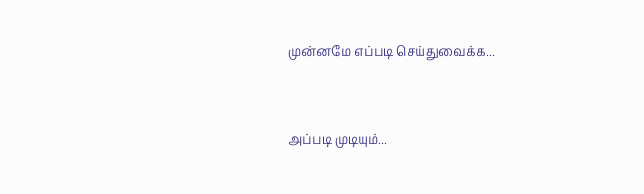முன்னமே எப்படி செய்துவைக்க...


அப்படி முடியும்...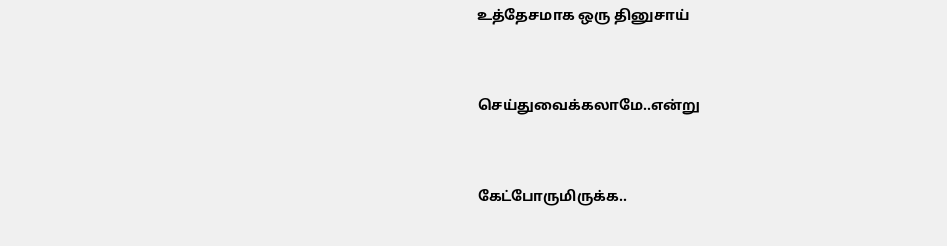உத்தேசமாக ஒரு தினுசாய்


செய்துவைக்கலாமே..என்று


கேட்போருமிருக்க..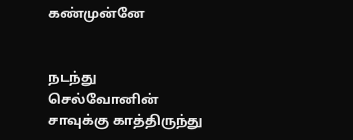கண்முன்னே


நடந்து செல்வோனின் சாவுக்கு காத்திருந்து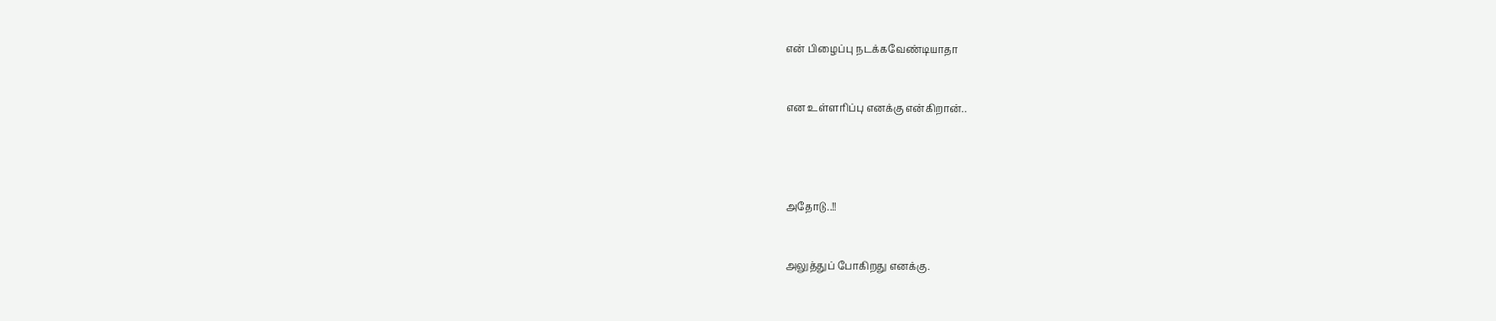என் பிழைப்பு நடக்கவேண்டியாதா


என உள்ளரிப்பு எனக்கு என்கிறான்..




அதோடு..!!


அலுத்துப் போகிறது எனக்கு.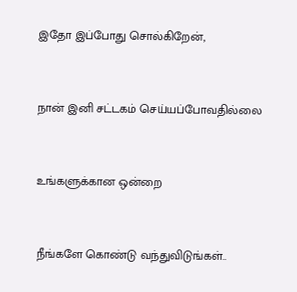இதோ இப்போது சொல்கிறேன்,


நான் இனி சட்டகம் செய்யப்போவதில்லை


உங்களுக்கான ஒன்றை


நீங்களே கொண்டு வந்துவிடுங்கள்..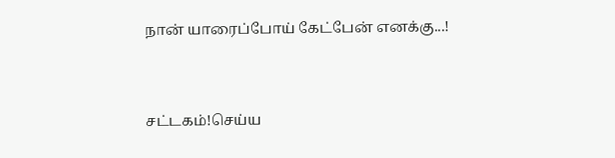நான் யாரைப்போய் கேட்பேன் எனக்கு...!


சட்டகம்!செய்ய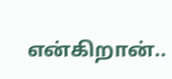என்கிறான்..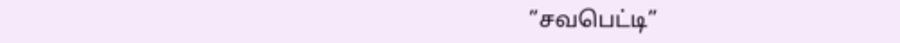”சவபெட்டி”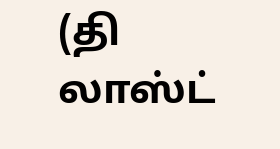(தி லாஸ்ட்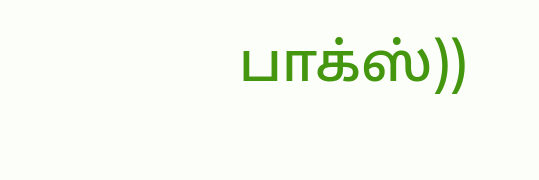பாக்ஸ்))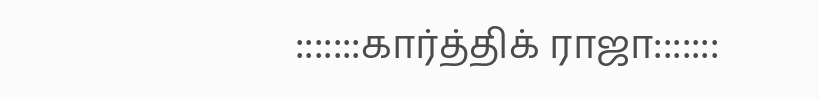:::::::கார்த்திக் ராஜா:::::::